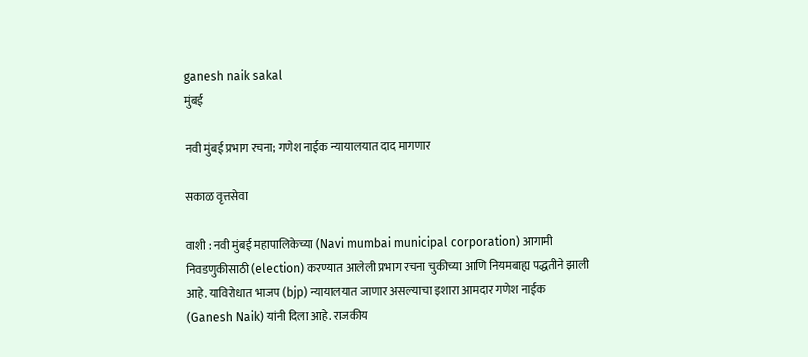ganesh naik sakal
मुंबई

नवी मुंबई प्रभाग रचना; गणेश नाईक न्यायालयात दाद मागणार

सकाळ वृत्तसेवा

वाशी : नवी मुंबई महापालिकेच्या (Navi mumbai municipal corporation) आगामी निवडणुकीसाठी (election) करण्यात आलेली प्रभाग रचना चुकीच्या आणि नियमबाह्य पद्धतीने झाली आहे. याविरोधात भाजप (bjp) न्यायालयात जाणार असल्‍याचा इशारा आमदार गणेश नाईक (Ganesh Naik) यांनी दिला आहे. राजकीय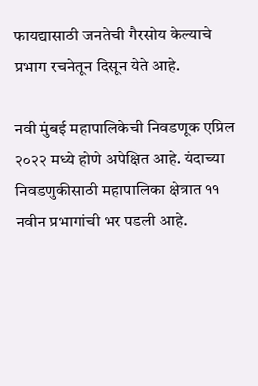फायद्यासाठी जनतेची गैरसोय केल्याचे प्रभाग रचनेतून दिसून येते आहे.

नवी मुंबई महापालिकेची निवडणूक एप्रिल २०२२ मध्ये होणे अपेक्षित आहे. यंदाच्या निवडणुकीसाठी महापालिका क्षेत्रात ११ नवीन प्रभागांची भर पडली आहे.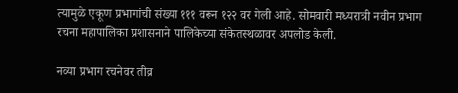त्यामुळे एकूण प्रभागांची संख्या १११ वरून १२२ वर गेली आहे. सोमवारी मध्यरात्री नवीन प्रभाग रचना महापालिका प्रशासनाने पालिकेच्या संकेतस्थळावर अपलोड केली.

नव्या प्रभाग रचनेवर तीव्र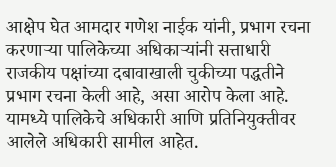आक्षेप घेत आमदार गणेश नाईक यांनी, प्रभाग रचना करणाऱ्या पालिकेच्या अधिकाऱ्यांनी सत्ताधारी राजकीय पक्षांच्या दबावाखाली चुकीच्या पद्धतीने प्रभाग रचना केली आहे, असा आरोप केला आहे. यामध्ये पालिकेचे अधिकारी आणि प्रतिनियुक्तीवर आलेले अधिकारी सामील आहेत.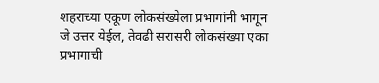शहराच्या एकूण लोकसंख्येला प्रभागांनी भागून जे उत्तर येईल, तेवढी सरासरी लोकसंख्या एका प्रभागाची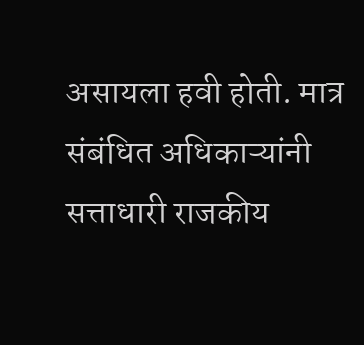असायला हवी होती. मात्र संबंधित अधिकाऱ्यांनी सत्ताधारी राजकीय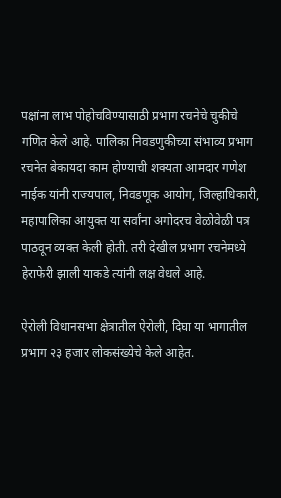पक्षांना लाभ पोहोचविण्यासाठी प्रभाग रचनेचे चुकीचे गणित केले आहे. पालिका निवडणुकीच्या संभाव्य प्रभाग रचनेत बेकायदा काम होण्याची शक्यता आमदार गणेश नाईक यांनी राज्यपाल, निवडणूक आयोग, जिल्हाधिकारी, महापालिका आयुक्त या सर्वांना अगोदरच वेळोवेळी पत्र पाठवून व्यक्त केली होती. तरी देखील प्रभाग रचनेमध्ये हेराफेरी झाली याकडे त्यांनी लक्ष वेधले आहे.

ऐरोली विधानसभा क्षेत्रातील ऐरोली, दिघा या भागातील प्रभाग २३ हजार लोकसंख्येचे केले आहेत.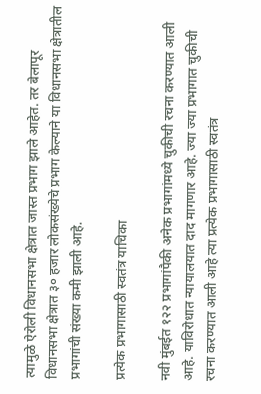त्यामुळे ऐरोली विधानसभा क्षेत्रात जास्त प्रभाग झाले आहेत. तर बेलापूर विधानसभा क्षेत्रात ३० हजार लोकसंख्येचे प्रभाग केल्याने या विधानसभा क्षेत्रातील प्रभागांची संख्या कमी झाली आहे.

प्रत्‍येक प्रभागासाठी स्‍वतंत्र याचिका

नवी मुंबईत १२२ प्रभागांपैकी अनेक प्रभागांमध्ये चुकीची रचना करण्यात आली आहे. याविरोधात न्यायालयात दाद मागणार आहे. ज्या ज्या प्रभागात चुकीची रचना करण्यात आली आहे त्या प्रत्येक प्रभागासाठी स्वतंत्र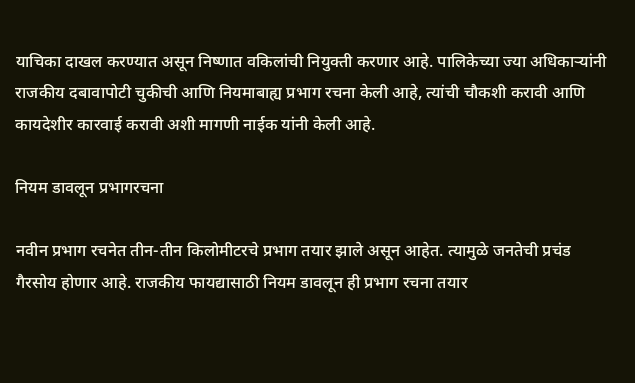याचिका दाखल करण्यात असून निष्णात वकिलांची नियुक्ती करणार आहे. पालिकेच्या ज्या अधिकाऱ्यांनी राजकीय दबावापोटी चुकीची आणि नियमाबाह्य प्रभाग रचना केली आहे, त्यांची चौकशी करावी आणि कायदेशीर कारवाई करावी अशी मागणी नाईक यांनी केली आहे.

नियम डावलून प्रभागरचना

नवीन प्रभाग रचनेत तीन-तीन किलोमीटरचे प्रभाग तयार झाले असून आहेत. त्यामुळे जनतेची प्रचंड गैरसोय होणार आहे. राजकीय फायद्यासाठी नियम डावलून ही प्रभाग रचना तयार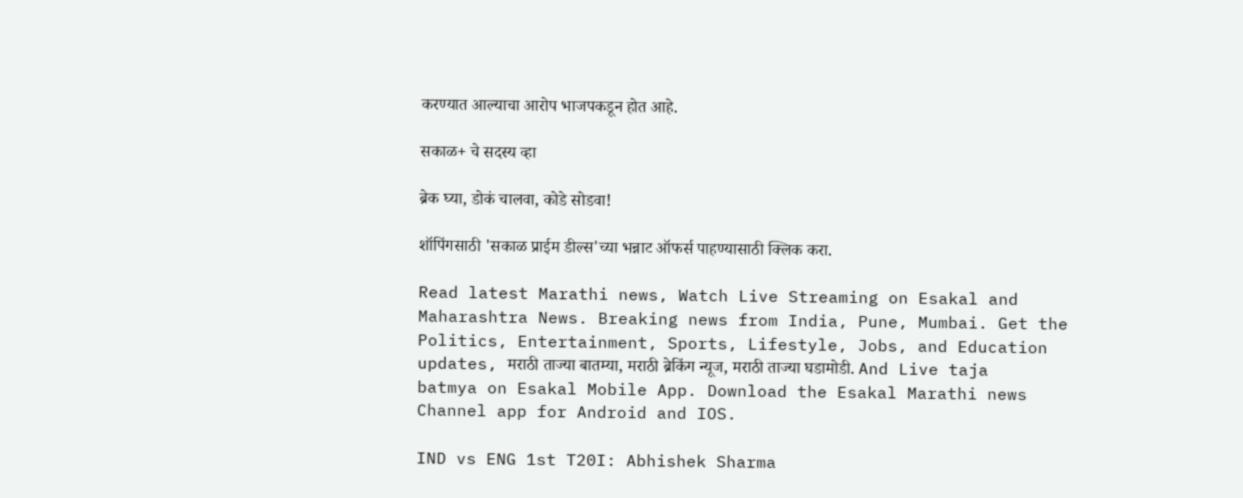करण्यात आल्‍याचा आरोप भाजपकडून होत आहे.

सकाळ+ चे सदस्य व्हा

ब्रेक घ्या, डोकं चालवा, कोडे सोडवा!

शॉपिंगसाठी 'सकाळ प्राईम डील्स'च्या भन्नाट ऑफर्स पाहण्यासाठी क्लिक करा.

Read latest Marathi news, Watch Live Streaming on Esakal and Maharashtra News. Breaking news from India, Pune, Mumbai. Get the Politics, Entertainment, Sports, Lifestyle, Jobs, and Education updates, मराठी ताज्या बातम्या, मराठी ब्रेकिंग न्यूज, मराठी ताज्या घडामोडी. And Live taja batmya on Esakal Mobile App. Download the Esakal Marathi news Channel app for Android and IOS.

IND vs ENG 1st T20I: Abhishek Sharma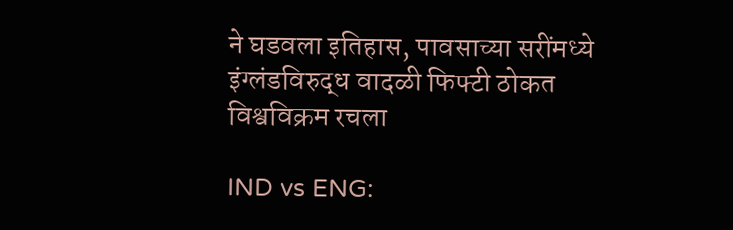ने घडवला इतिहास, पावसाच्या सरींमध्ये इंग्लंडविरुद्ध वादळी फिफ्टी ठोकत विश्वविक्रम रचला

IND vs ENG: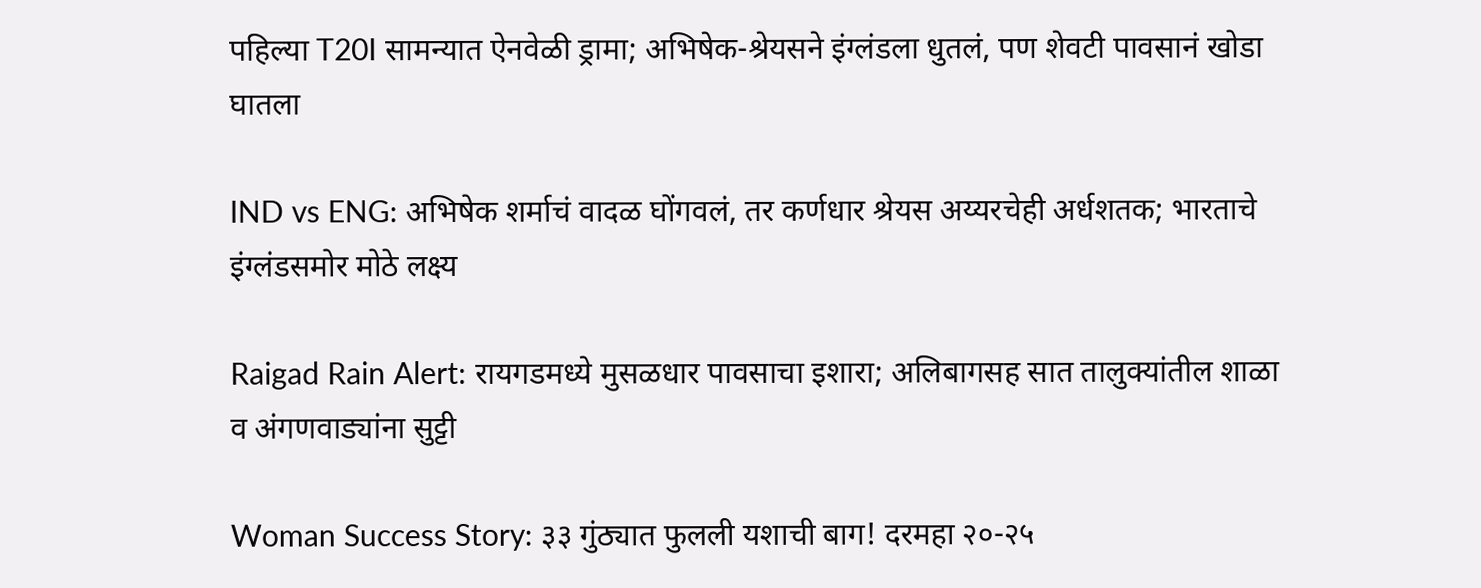पहिल्या T20I सामन्यात ऐनवेळी ड्रामा; अभिषेक-श्रेयसने इंग्लंडला धुतलं, पण शेवटी पावसानं खोडा घातला

IND vs ENG: अभिषेक शर्माचं वादळ घोंगवलं, तर कर्णधार श्रेयस अय्यरचेही अर्धशतक; भारताचे इंग्लंडसमोर मोठे लक्ष्य

Raigad Rain Alert: रायगडमध्ये मुसळधार पावसाचा इशारा; अलिबागसह सात तालुक्यांतील शाळा व अंगणवाड्यांना सुट्टी

Woman Success Story: ३३ गुंठ्यात फुलली यशाची बाग! दरमहा २०-२५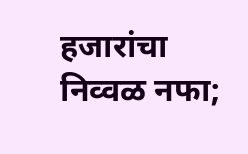हजारांचा निव्वळ नफा;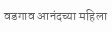वडगाव आनंदच्या महिला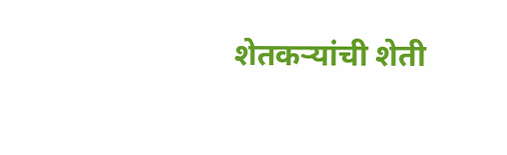शेतकऱ्यांची शेती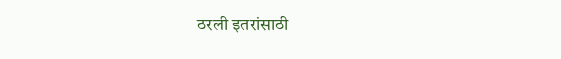ठरली इतरांसाठी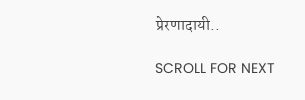प्रेरणादायी..

SCROLL FOR NEXT